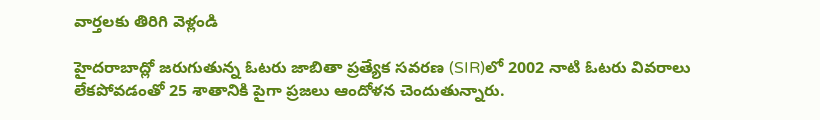వార్తలకు తిరిగి వెళ్లండి

హైదరాబాద్లో జరుగుతున్న ఓటరు జాబితా ప్రత్యేక సవరణ (SIR)లో 2002 నాటి ఓటరు వివరాలు లేకపోవడంతో 25 శాతానికి పైగా ప్రజలు ఆందోళన చెందుతున్నారు.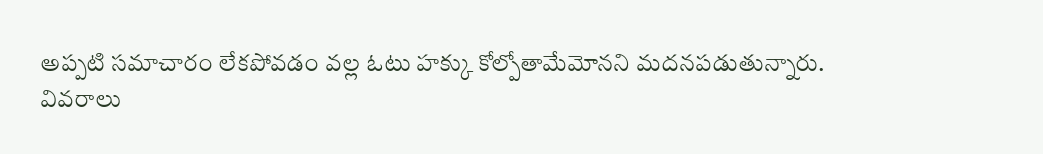అప్పటి సమాచారం లేకపోవడం వల్ల ఓటు హక్కు కోల్పోతామేమోనని మదనపడుతున్నారు.
వివరాలు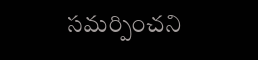సమర్పించని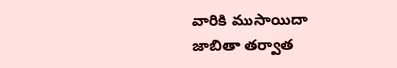వారికి ముసాయిదా జాబితా తర్వాత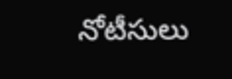నోటీసులు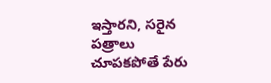ఇస్తారని, సరైన పత్రాలు చూపకపోతే పేరు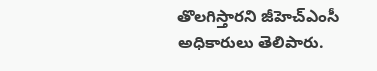తొలగిస్తారని జీహెచ్ఎంసీ అధికారులు తెలిపారు.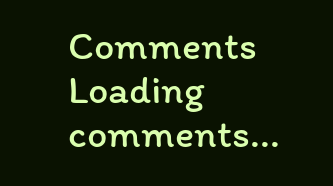Comments
Loading comments...